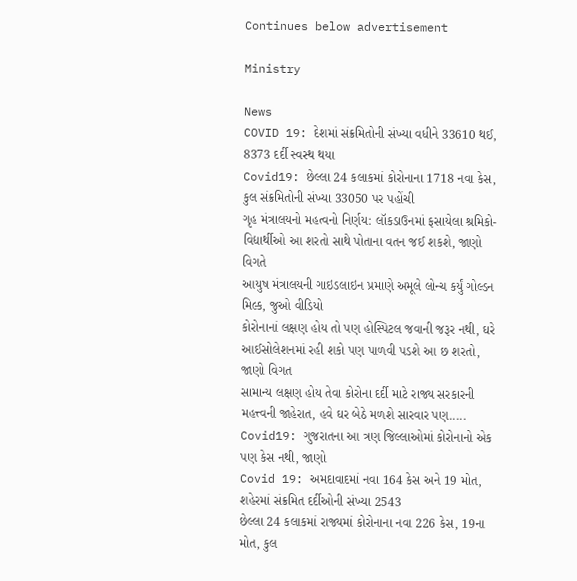Continues below advertisement

Ministry

News
COVID 19: દેશમાં સંક્રમિતોની સંખ્યા વધીને 33610 થઈ, 8373 દર્દી સ્વસ્થ થયા
Covid19: છેલ્લા 24 કલાકમાં કોરોનાના 1718 નવા કેસ, કુલ સંક્રમિતોની સંખ્યા 33050 પર પહોંચી
ગૃહ મંત્રાલયનો મહત્વનો નિર્ણય: લૉકડાઉનમાં ફસાયેલા શ્રમિકો-વિદ્યાર્થીઓ આ શરતો સાથે પોતાના વતન જઈ શકશે, જાણો વિગતે
આયુષ મંત્રાલયની ગાઇડલાઇન પ્રમાણે અમૂલે લોન્ચ કર્યું ગોલ્ડન મિલ્ક, જુઓ વીડિયો
કોરોનાનાં લક્ષણ હોય તો પણ હોસ્પિટલ જવાની જરૂર નથી, ઘરે આઈસોલેશનમાં રહી શકો પણ પાળવી પડશે આ છ શરતો, જાણો વિગત
સામાન્ય લક્ષણ હોય તેવા કોરોના દર્દી માટે રાજ્ય સરકારની મહત્ત્વની જાહેરાત, હવે ઘર બેઠે મળશે સારવાર પણ.....
Covid19: ગુજરાતના આ ત્રણ જિલ્લાઓમાં કોરોનાનો એક પણ કેસ નથી, જાણો
Covid 19: અમદાવાદમાં નવા 164 કેસ અને 19 મોત, શહેરમાં સંક્રમિત દર્દીઓની સંખ્યા 2543
છેલ્લા 24 કલાકમાં રાજ્યમાં કોરોનાના નવા 226 કેસ, 19ના મોત, કુલ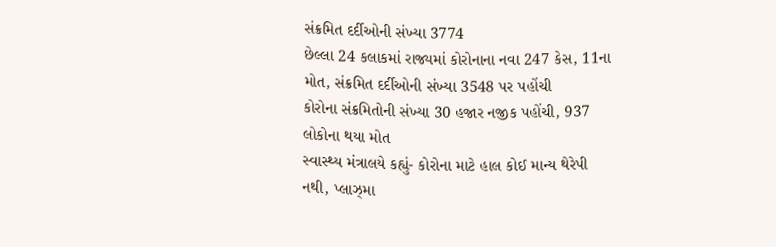સંક્રમિત દર્દીઓની સંખ્યા 3774
છેલ્લા 24 કલાકમાં રાજ્યમાં કોરોનાના નવા 247 કેસ, 11ના મોત, સંક્રમિત દર્દીઓની સંખ્યા 3548 પર પહોંચી
કોરોના સંક્રમિતોની સંખ્યા 30 હજાર નજીક પહોંચી, 937 લોકોના થયા મોત
સ્વાસ્થ્ય મંત્રાલયે કહ્યું- કોરોના માટે હાલ કોઈ માન્ય થેરેપી નથી, પ્લાઝ્મા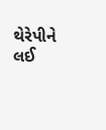થેરેપીને લઈ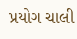પ્રયોગ ચાલી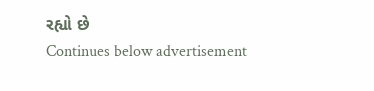રહ્યો છે
Continues below advertisement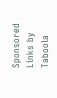Sponsored Links by Taboola